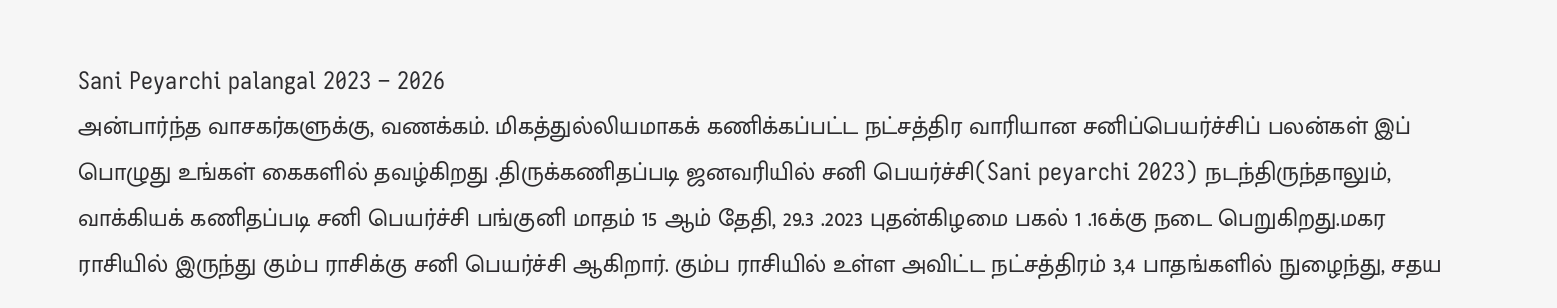Sani Peyarchi palangal 2023 – 2026
அன்பார்ந்த வாசகர்களுக்கு, வணக்கம். மிகத்துல்லியமாகக் கணிக்கப்பட்ட நட்சத்திர வாரியான சனிப்பெயர்ச்சிப் பலன்கள் இப் பொழுது உங்கள் கைகளில் தவழ்கிறது .திருக்கணிதப்படி ஜனவரியில் சனி பெயர்ச்சி(Sani peyarchi 2023) நடந்திருந்தாலும், வாக்கியக் கணிதப்படி சனி பெயர்ச்சி பங்குனி மாதம் 15 ஆம் தேதி, 29.3 .2023 புதன்கிழமை பகல் 1 .16க்கு நடை பெறுகிறது.மகர ராசியில் இருந்து கும்ப ராசிக்கு சனி பெயர்ச்சி ஆகிறார். கும்ப ராசியில் உள்ள அவிட்ட நட்சத்திரம் 3,4 பாதங்களில் நுழைந்து, சதய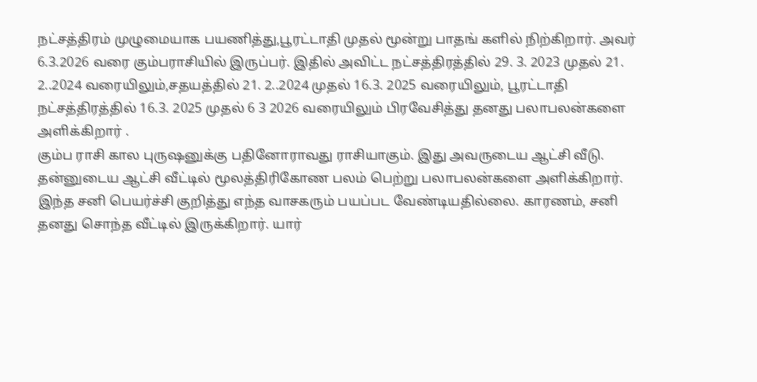நட்சத்திரம் முழுமையாக பயணித்து,பூரட்டாதி முதல் மூன்று பாதங் களில் நிற்கிறார். அவர் 6.3.2026 வரை கும்பராசியில் இருப்பர். இதில் அவிட்ட நட்சத்திரத்தில் 29. 3. 2023 முதல் 21. 2..2024 வரையிலும்,சதயத்தில் 21. 2..2024 முதல் 16.3. 2025 வரையிலும், பூரட்டாதி நட்சத்திரத்தில் 16.3. 2025 முதல் 6 3 2026 வரையிலும் பிரவேசித்து தனது பலாபலன்களை அளிக்கிறார் .
கும்ப ராசி கால புருஷனுக்கு பதினோராவது ராசியாகும். இது அவருடைய ஆட்சி வீடு. தன்னுடைய ஆட்சி வீட்டில் மூலத்திரிகோண பலம் பெற்று பலாபலன்களை அளிக்கிறார்.
இந்த சனி பெயர்ச்சி குறித்து எந்த வாசகரும் பயப்பட வேண்டியதில்லை. காரணம், சனி தனது சொந்த வீட்டில் இருக்கிறார். யார்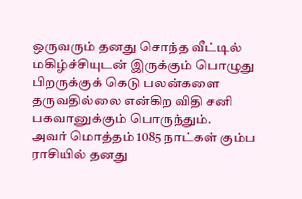ஒருவரும் தனது சொந்த வீட்டில் மகிழ்ச்சியுடன் இருக்கும் பொழுது பிறருக்குக் கெடு பலன்களை தருவதில்லை என்கிற விதி சனி பகவானுக்கும் பொருந்தும்.
அவர் மொத்தம் 1085 நாட்கள் கும்ப ராசியில் தனது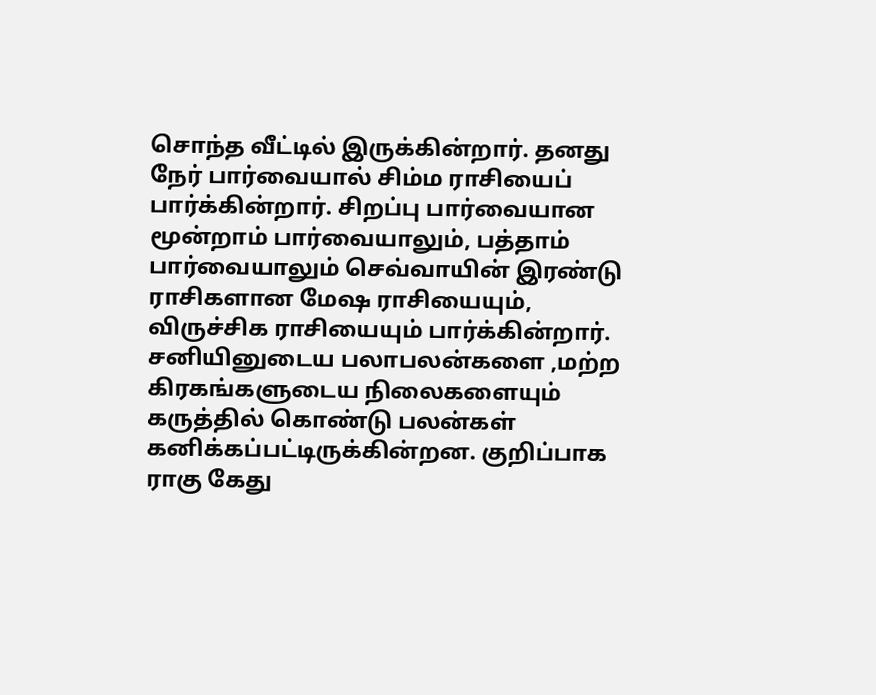சொந்த வீட்டில் இருக்கின்றார். தனது நேர் பார்வையால் சிம்ம ராசியைப் பார்க்கின்றார். சிறப்பு பார்வையான மூன்றாம் பார்வையாலும், பத்தாம் பார்வையாலும் செவ்வாயின் இரண்டு ராசிகளான மேஷ ராசியையும், விருச்சிக ராசியையும் பார்க்கின்றார்.
சனியினுடைய பலாபலன்களை ,மற்ற கிரகங்களுடைய நிலைகளையும் கருத்தில் கொண்டு பலன்கள் கனிக்கப்பட்டிருக்கின்றன. குறிப்பாக ராகு கேது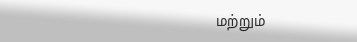மற்றும்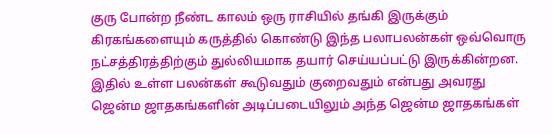குரு போன்ற நீண்ட காலம் ஒரு ராசியில் தங்கி இருக்கும் கிரகங்களையும் கருத்தில் கொண்டு இந்த பலாபலன்கள் ஒவ்வொரு நட்சத்திரத்திற்கும் துல்லியமாக தயார் செய்யப்பட்டு இருக்கின்றன.
இதில் உள்ள பலன்கள் கூடுவதும் குறைவதும் என்பது அவரது ஜென்ம ஜாதகங்களின் அடிப்படையிலும் அந்த ஜென்ம ஜாதகங்கள்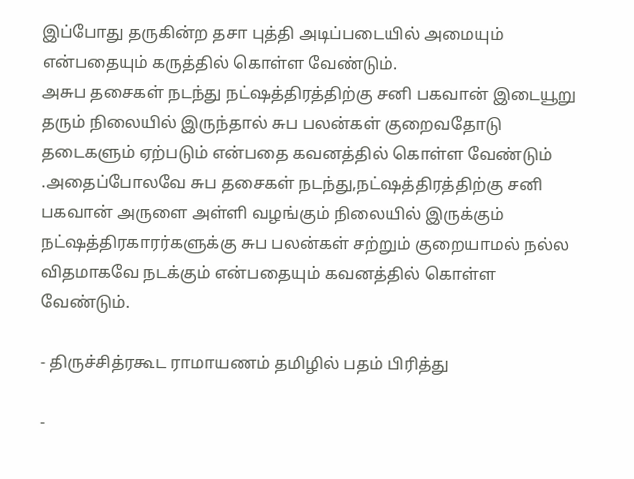இப்போது தருகின்ற தசா புத்தி அடிப்படையில் அமையும் என்பதையும் கருத்தில் கொள்ள வேண்டும்.
அசுப தசைகள் நடந்து நட்ஷத்திரத்திற்கு சனி பகவான் இடையூறு தரும் நிலையில் இருந்தால் சுப பலன்கள் குறைவதோடு தடைகளும் ஏற்படும் என்பதை கவனத்தில் கொள்ள வேண்டும் .அதைப்போலவே சுப தசைகள் நடந்து,நட்ஷத்திரத்திற்கு சனி பகவான் அருளை அள்ளி வழங்கும் நிலையில் இருக்கும் நட்ஷத்திரகாரர்களுக்கு சுப பலன்கள் சற்றும் குறையாமல் நல்ல விதமாகவே நடக்கும் என்பதையும் கவனத்தில் கொள்ள வேண்டும்.

- திருச்சித்ரகூட ராமாயணம் தமிழில் பதம் பிரித்து

-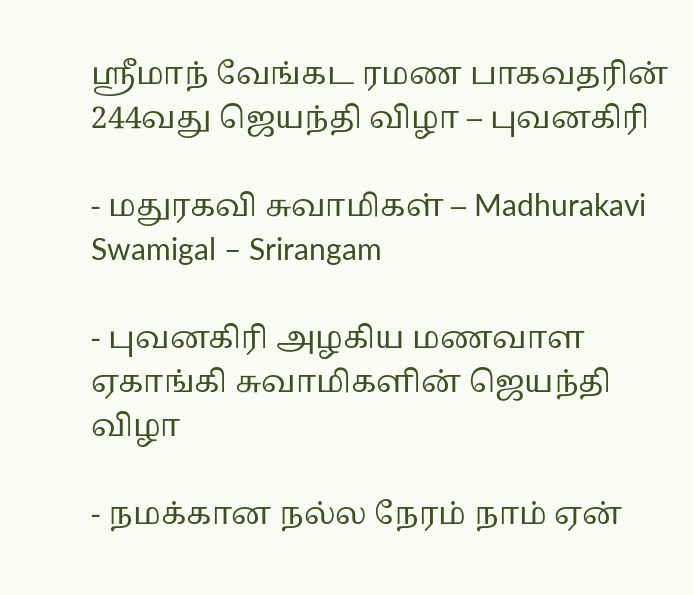ஸ்ரீமாந் வேங்கட ரமண பாகவதரின் 244வது ஜெயந்தி விழா – புவனகிரி

- மதுரகவி சுவாமிகள் – Madhurakavi Swamigal – Srirangam

- புவனகிரி அழகிய மணவாள ஏகாங்கி சுவாமிகளின் ஜெயந்தி விழா

- நமக்கான நல்ல நேரம் நாம் ஏன்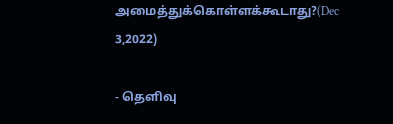அமைத்துக்கொள்ளக்கூடாது?(Dec 3,2022)

- தெளிவு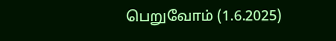பெறுவோம் (1.6.2025)